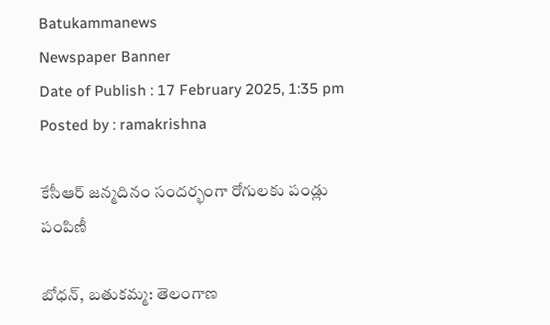Batukammanews
Newspaper Banner
Date of Publish : 17 February 2025, 1:35 pm Posted by : ramakrishna

కేసీఆర్ జన్మదినం సందర్భంగా రోగులకు పండ్లు పంపిణీ

బోధన్, బతుకమ్మ: తెలంగాణ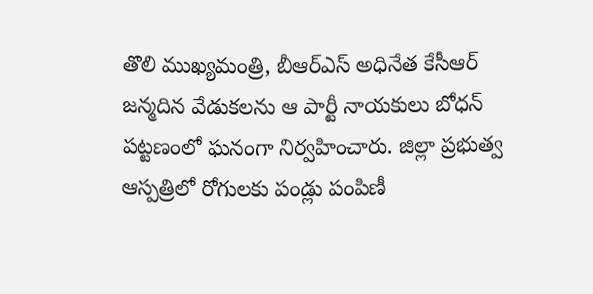తొలి ముఖ్యమంత్రి, బీఆర్ఎస్ అధినేత కేసీఆర్ జన్మదిన వేడుకలను ఆ పార్టీ నాయకులు బోధన్ పట్టణంలో ఘనంగా నిర్వహించారు. జిల్లా ప్రభుత్వ ఆస్పత్రిలో రోగులకు పండ్లు పంపిణీ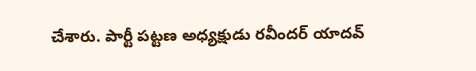చేశారు. పార్టీ పట్టణ అధ్యక్షుడు రవీందర్ యాదవ్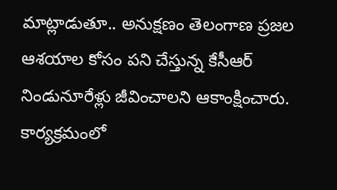మాట్లాడుతూ.. అనుక్షణం తెలంగాణ ప్రజల ఆశయాల కోసం పని చేస్తున్న కేసీఆర్ నిండునూరేళ్లు జీవించాలని ఆకాంక్షించారు. కార్యక్రమంలో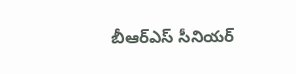బీఆర్ఎస్ సీనియర్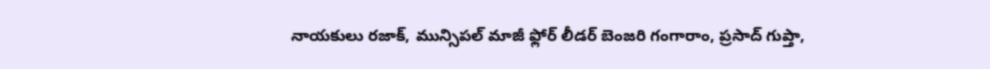నాయకులు రజాక్, మున్సిపల్ మాజీ ఫ్లోర్ లీడర్ బెంజరి గంగారాం, ప్రసాద్ గుప్తా,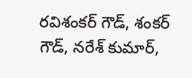రవిశంకర్ గౌడ్, శంకర్ గౌడ్, నరేశ్ కుమార్,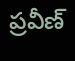ప్రవీణ్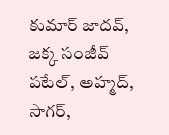కుమార్ జాదవ్, జక్క సంజీవ్ పటేల్, అహ్మద్, సాగర్,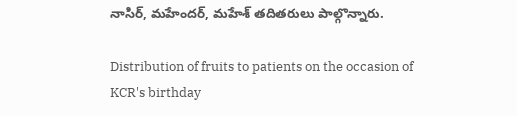నాసిర్, మహేందర్, మహేశ్ తదితరులు పాల్గొన్నారు.

Distribution of fruits to patients on the occasion of KCR's birthday